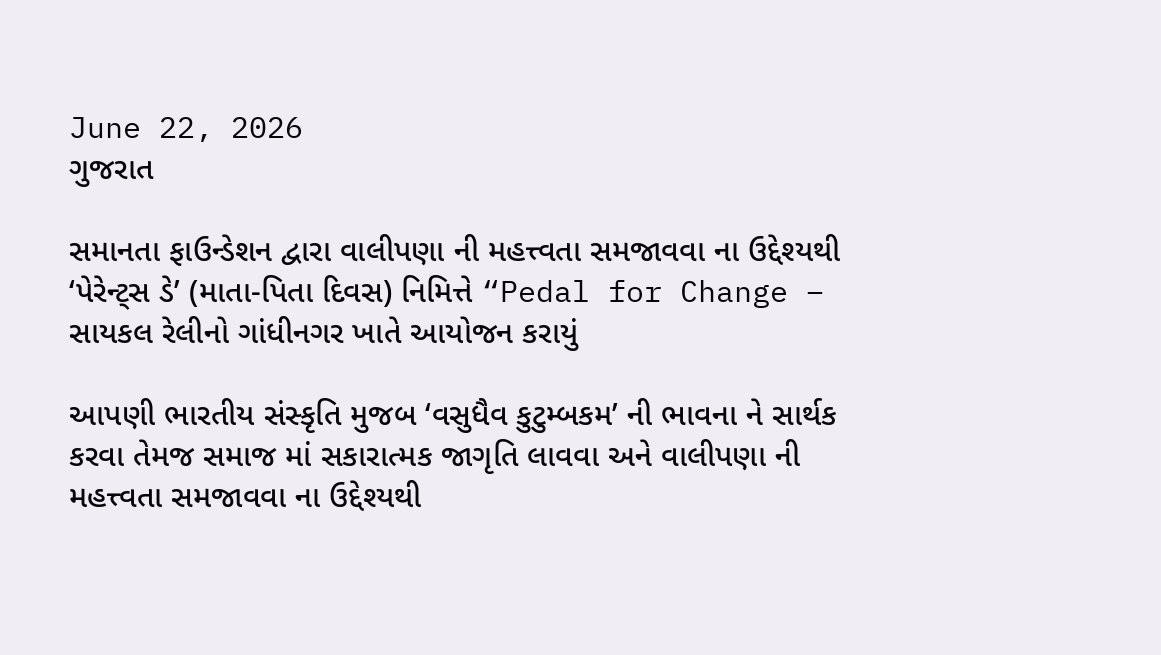June 22, 2026
ગુજરાત

સમાનતા ફાઉન્ડેશન દ્વારા વાલીપણા ની મહત્ત્વતા સમજાવવા ના ઉદ્દેશ્યથી ‘પેરેન્ટ્સ ડે’ (માતા-પિતા દિવસ) નિમિત્તે “Pedal for Change – સાયકલ રેલીનો ગાંધીનગર ખાતે આયોજન કરાયું

આપણી ભારતીય સંસ્કૃતિ મુજબ ‘વસુધૈવ કુટુમ્બકમ’ ની ભાવના ને સાર્થક કરવા તેમજ સમાજ માં સકારાત્મક જાગૃતિ લાવવા અને વાલીપણા ની મહત્ત્વતા સમજાવવા ના ઉદ્દેશ્યથી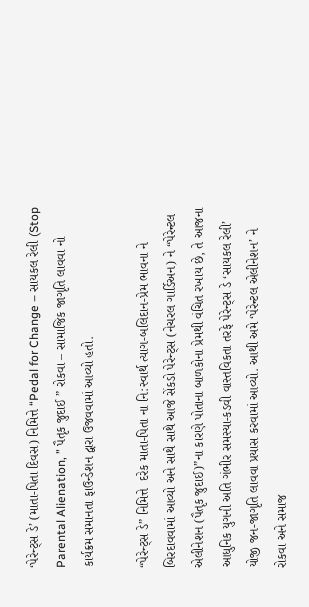‘પેરેન્ટ્સ ડે’ (માતા-પિતા દિવસ) નિમિત્તે “Pedal for Change – સાયકલ રેલી (Stop Parental Alienation, ” પૈતૃક જુદાઈ ” રોકવા – સામાજિક જાગૃતિ લાવવા નો કાર્યક્રમ સમાનતા ફાઉન્ડેશન દ્વારા ઉજવવામાં આવ્યો હતો.

“પેરેન્ટ્સ ડે” નિમિત્તે  દરેક માતા-પિતા ના નિ:સ્વાર્થ ત્યાગ-બલિદાન-પ્રેમ ભાવના ને બિરદાવવામાં આવ્યો અને સાથે સાથે આજે સેંકડો પેરેન્ટ્સ (નેચરલ ગાર્ડિઅન) ને “પેરેન્ટલ એલીનેશન (પૈતૃક જુદાઈ)”ના કારણે પોતાના બાળકોના પ્રેમથી વંચિત રખાય છે, તે આજના આધુનિક યુગની અતિ ગંભીર સમસ્યા-કડવી વાસ્તવિકતા તરફે પેરેન્ટ્સ ડે ‘સાયકલ રેલી’ યોજી જન-જાગૃતિ લાવવા પ્રયાસ કરવામાં આવ્યો. આથી અમે ‘પેરેન્ટલ એલીનેશન’ ને રોકવા અને સમાજ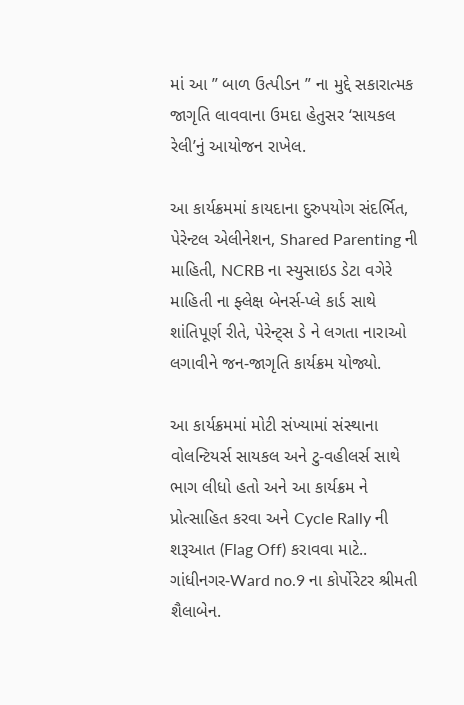માં આ ” બાળ ઉત્પીડન ” ના મુદ્દે સકારાત્મક જાગૃતિ લાવવાના ઉમદા હેતુસર ‘સાયકલ રેલી’નું આયોજન રાખેલ.

આ કાર્યક્રમમાં કાયદાના દુરુપયોગ સંદર્ભિત, પેરેન્ટલ એલીનેશન, Shared Parenting ની માહિતી, NCRB ના સ્યુસાઇડ ડેટા વગેરે માહિતી ના ફ્લેક્ષ બેનર્સ-પ્લે કાર્ડ સાથે શાંતિપૂર્ણ રીતે, પેરેન્ટ્સ ડે ને લગતા નારાઓ લગાવીને જન-જાગૃતિ કાર્યક્રમ યોજ્યો.

આ કાર્યક્રમમાં મોટી સંખ્યામાં સંસ્થાના વોલન્ટિયર્સ સાયકલ અને ટુ-વહીલર્સ સાથે ભાગ લીધો હતો અને આ કાર્યક્રમ ને પ્રોત્સાહિત કરવા અને Cycle Rally ની શરૂઆત (Flag Off) કરાવવા માટે.. ગાંધીનગર-Ward no.9 ના કોર્પોરેટર શ્રીમતી શૈલાબેન.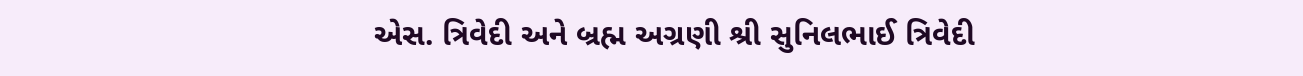એસ. ત્રિવેદી અને બ્રહ્મ અગ્રણી શ્રી સુનિલભાઈ ત્રિવેદી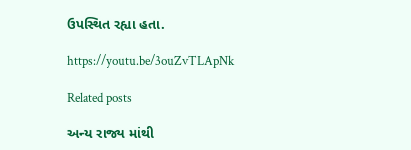ઉપસ્થિત રહ્યા હતા.

https://youtu.be/3ouZvTLApNk

Related posts

અન્ય રાજ્ય માંથી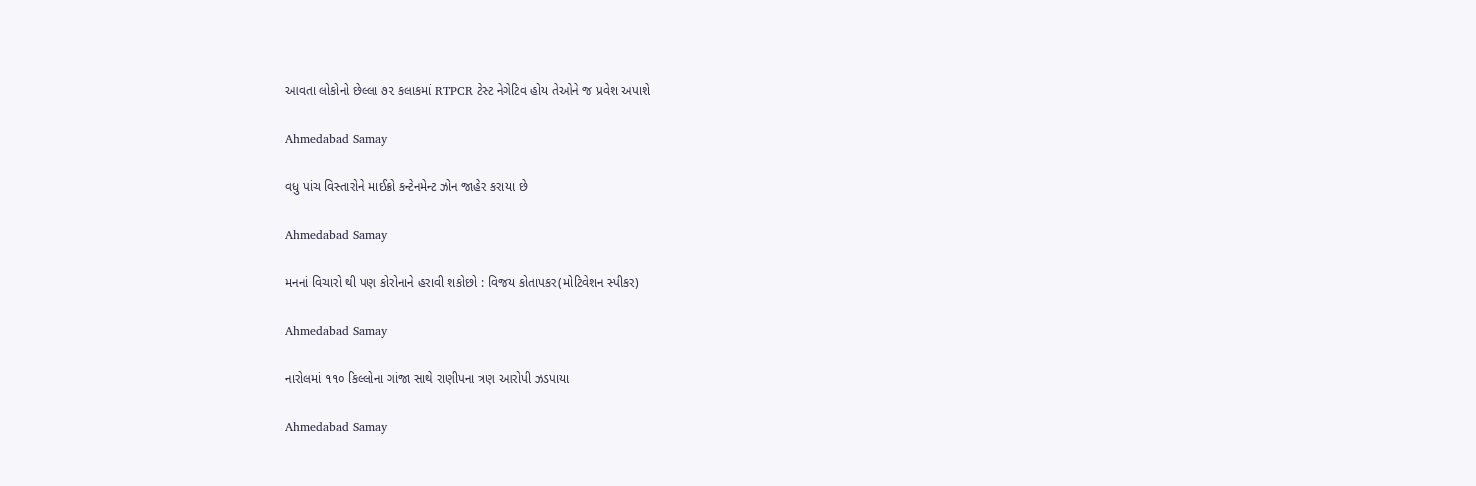આવતા લોકોનો છેલ્લા ૭૨ કલાકમાં RTPCR ટેસ્ટ નેગેટિવ હોય તેઓને જ પ્રવેશ અપાશે

Ahmedabad Samay

વધુ પાંચ વિસ્તારોને માઈક્રો કન્ટેનમેન્ટ ઝોન જાહેર કરાયા છે

Ahmedabad Samay

મનનાં વિચારો થી પણ કોરોનાને હરાવી શકોછો : વિજય કોતાપકર(મોટિવેશન સ્પીકર)

Ahmedabad Samay

નારોલમાં ૧૧૦ કિલ્લોના ગાંજા સાથે રાણીપના ત્રણ આરોપી ઝડપાયા

Ahmedabad Samay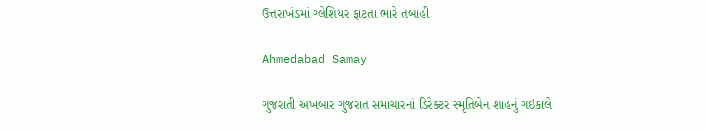ઉત્તરાખંડમાં ગ્લેશિયર ફાટતા ભારે તબાહી

Ahmedabad Samay

ગુજરાતી અખબાર ગુજરાત સમાચારનાં ડિરેક્‍ટર સ્‍મૃતિબેન શાહનું ગઇકાલે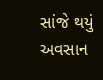સાંજે થયું અવસાન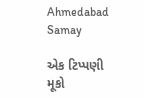Ahmedabad Samay

એક ટિપ્પણી મૂકો